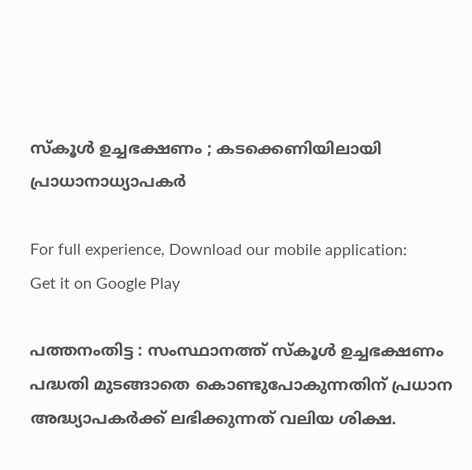സ്കൂൾ ഉച്ചഭക്ഷണം ; കടക്കെണിയിലായി പ്രാധാനാധ്യാപകര്‍

For full experience, Download our mobile application:
Get it on Google Play

പത്തനംതിട്ട : സംസ്ഥാനത്ത് സ്കൂൾ ഉച്ചഭക്ഷണം പദ്ധതി മുടങ്ങാതെ കൊണ്ടുപോകുന്നതിന് പ്രധാന അദ്ധ്യാപകർക്ക് ലഭിക്കുന്നത് വലിയ ശിക്ഷ.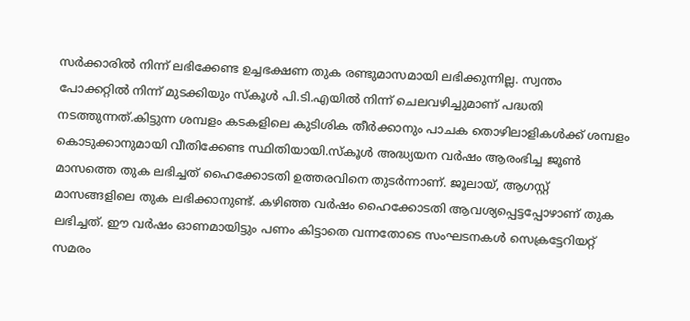സർക്കാരിൽ നിന്ന് ലഭിക്കേണ്ട ഉച്ചഭക്ഷണ തുക രണ്ടുമാസമായി ലഭിക്കുന്നില്ല. സ്വന്തം പോക്കറ്റിൽ നിന്ന് മുടക്കിയും സ്കൂൾ പി.ടി.എയിൽ നിന്ന് ചെലവഴിച്ചുമാണ് പദ്ധതി നടത്തുന്നത്.കിട്ടുന്ന ശമ്പളം കടകളിലെ കുടിശിക തീർക്കാനും പാചക തൊഴിലാളികൾക്ക് ശമ്പളം കൊടുക്കാനുമായി വീതിക്കേണ്ട സ്ഥിതിയായി.സ്കൂൾ അദ്ധ്യയന വർഷം ആരംഭിച്ച ജൂൺ മാസത്തെ തുക ലഭിച്ചത് ഹൈക്കോടതി ഉത്തരവിനെ തുടർന്നാണ്. ജൂലായ്, ആഗസ്റ്റ് മാസങ്ങളിലെ തുക ലഭിക്കാനുണ്ട്. കഴിഞ്ഞ വർഷം ഹൈക്കോടതി ആവശ്യപ്പെട്ടപ്പോഴാണ് തുക ലഭിച്ചത്. ഈ വർഷം ഓണമായിട്ടും പണം കിട്ടാതെ വന്നതോടെ സംഘടനകൾ സെക്രട്ടേറിയറ്റ് സമരം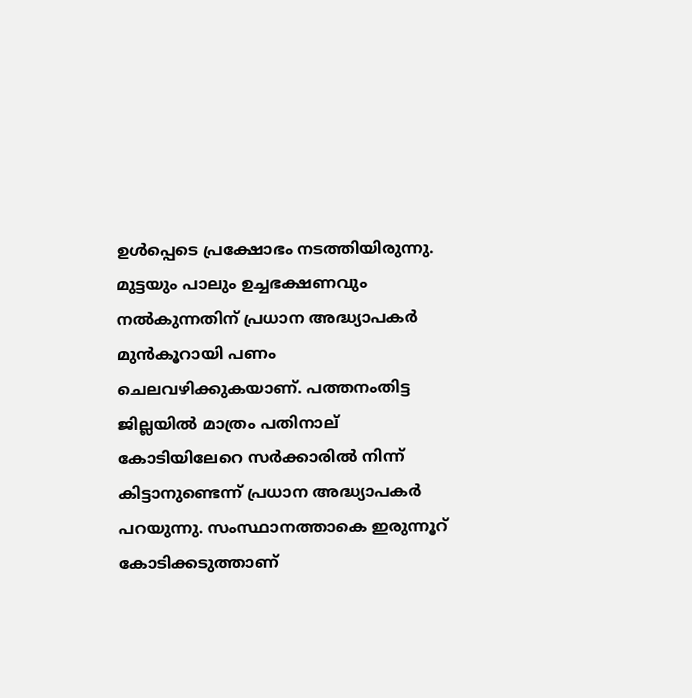ഉൾപ്പെടെ പ്രക്ഷോഭം നടത്തിയിരുന്നു. മുട്ടയും പാലും ഉച്ചഭക്ഷണവും നൽകുന്നതിന് പ്രധാന അദ്ധ്യാപകർ മുൻകൂറായി പണം ചെലവഴിക്കുകയാണ്. പത്തനംതിട്ട ജില്ലയിൽ മാത്രം പതിനാല് കോടിയിലേറെ സർക്കാരിൽ നിന്ന് കിട്ടാനുണ്ടെന്ന് പ്രധാന അദ്ധ്യാപകർ പറയുന്നു. സംസ്ഥാനത്താകെ ഇരുന്നൂറ് കോടിക്കടുത്താണ്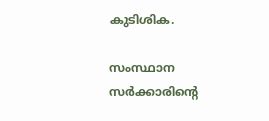കുടിശിക.

സംസ്ഥാന സര്‍ക്കാരിന്റെ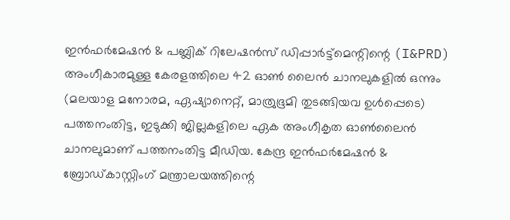ഇന്‍ഫര്‍മേഷന്‍ & പബ്ലിക് റിലേഷന്‍സ് ഡിപ്പാര്‍ട്ട്മെന്റിന്റെ (I&PRD) അംഗീകാരമുള്ള കേരളത്തിലെ 42 ഓണ്‍ ലൈന്‍ ചാനലുകളില്‍ ഒന്നും (മലയാള മനോരമ, ഏഷ്യാനെറ്റ്, മാത്രുഭൂമി തുടങ്ങിയവ ഉള്‍പ്പെടെ) പത്തനംതിട്ട, ഇടുക്കി ജില്ലകളിലെ ഏക അംഗീകൃത ഓണ്‍ലൈന്‍  ചാനലുമാണ് പത്തനംതിട്ട മീഡിയ. കേന്ദ്ര ഇന്‍ഫര്‍മേഷന്‍ & ബ്രോഡ്‌കാസ്റ്റിംഗ് മന്ത്രാലയത്തിന്റെ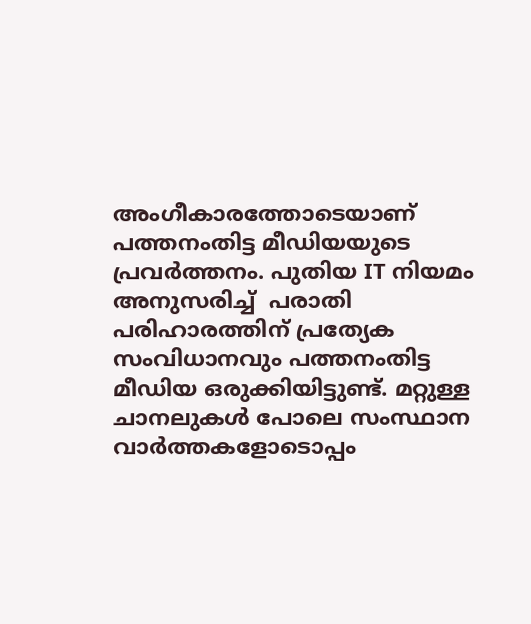അംഗീകാരത്തോടെയാണ് പത്തനംതിട്ട മീഡിയയുടെ പ്രവര്‍ത്തനം. പുതിയ IT നിയമം അനുസരിച്ച്  പരാതി പരിഹാരത്തിന് പ്രത്യേക സംവിധാനവും പത്തനംതിട്ട മീഡിയ ഒരുക്കിയിട്ടുണ്ട്. മറ്റുള്ള ചാനലുകള്‍ പോലെ സംസ്ഥാന വാര്‍ത്തകളോടൊപ്പം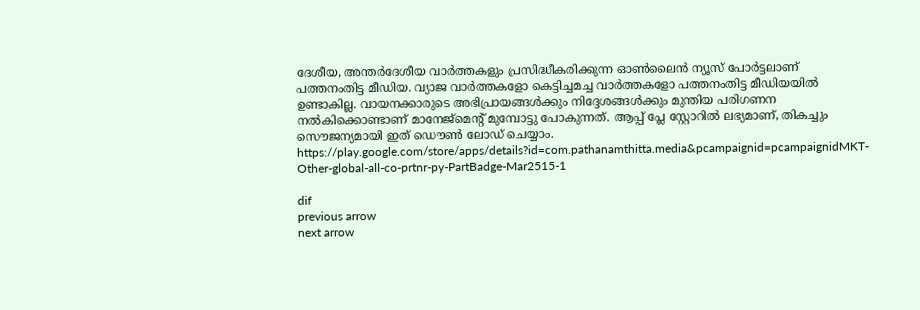ദേശീയ, അന്തര്‍ദേശീയ വാര്‍ത്തകളും പ്രസിദ്ധീകരിക്കുന്ന ഓണ്‍ലൈന്‍ ന്യൂസ് പോര്‍ട്ടലാണ് പത്തനംതിട്ട മീഡിയ. വ്യാജ വാര്‍ത്തകളോ കെട്ടിച്ചമച്ച വാര്‍ത്തകളോ പത്തനംതിട്ട മീഡിയയില്‍ ഉണ്ടാകില്ല. വായനക്കാരുടെ അഭിപ്രായങ്ങള്‍ക്കും നിദ്ദേശങ്ങള്‍ക്കും മുന്തിയ പരിഗണന നല്‍കിക്കൊണ്ടാണ് മാനേജ്മെന്റ് മുമ്പോട്ടു പോകുന്നത്. ആപ്പ് പ്ലേ സ്റ്റോറില്‍ ലഭ്യമാണ്, തികച്ചും സൌജന്യമായി ഇത് ഡൌണ്‍ ലോഡ് ചെയ്യാം. https://play.google.com/store/apps/details?id=com.pathanamthitta.media&pcampaignid=pcampaignidMKT-Other-global-all-co-prtnr-py-PartBadge-Mar2515-1

dif
previous arrow
next arrow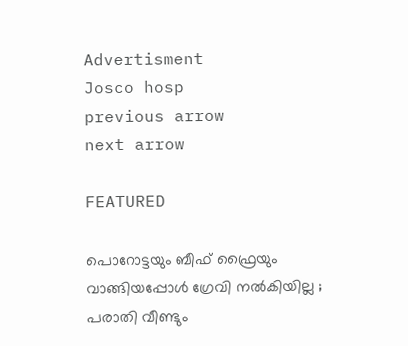Advertisment
Josco hosp
previous arrow
next arrow

FEATURED

പൊറോട്ടയും ബീഫ് ഫ്രൈയും വാങ്ങിയപ്പോൾ ഗ്രേവി നൽകിയില്ല ; പരാതി വീണ്ടും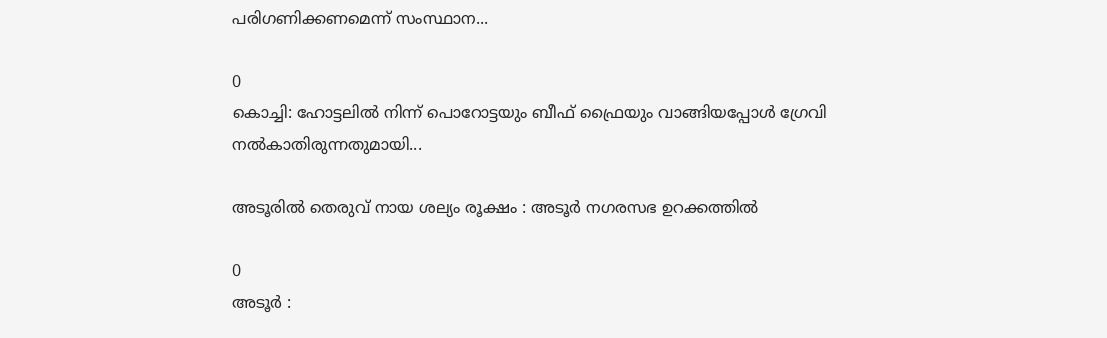പരിഗണിക്കണമെന്ന് സംസ്ഥാന...

0
കൊച്ചി: ഹോട്ടലിൽ നിന്ന് പൊറോട്ടയും ബീഫ് ഫ്രൈയും വാങ്ങിയപ്പോൾ ഗ്രേവി നൽകാതിരുന്നതുമായി...

അടൂരില്‍ തെരുവ് നായ ശല്യം രൂക്ഷം : അടൂര്‍ നഗരസഭ ഉറക്കത്തില്‍

0
അടൂര്‍ :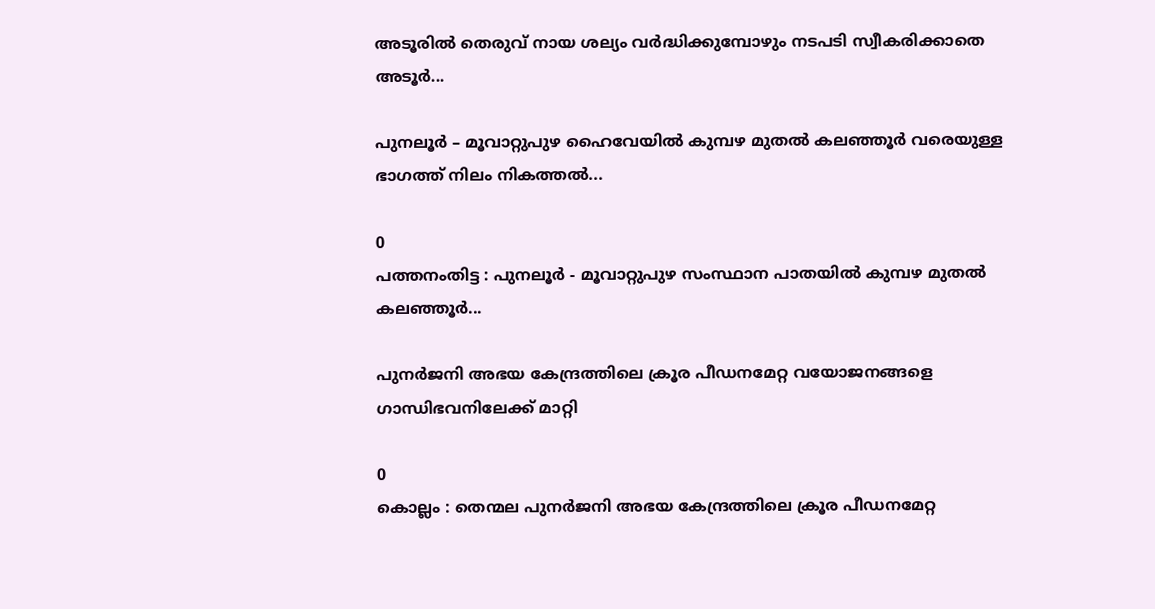അടൂരില്‍ തെരുവ് നായ ശല്യം വര്‍ദ്ധിക്കുമ്പോഴും നടപടി സ്വീകരിക്കാതെ അടൂര്‍...

പുനലൂര്‍ – മൂവാറ്റുപുഴ ഹൈവേയില്‍ കുമ്പഴ മുതല്‍ കലഞ്ഞൂര്‍ വരെയുള്ള ഭാഗത്ത് നിലം നികത്തല്‍...

0
പത്തനംതിട്ട : പുനലൂര്‍ - മൂവാറ്റുപുഴ സംസ്ഥാന പാതയില്‍ കുമ്പഴ മുതല്‍ കലഞ്ഞൂര്‍...

പുനർജനി അഭയ കേന്ദ്രത്തിലെ ക്രൂര പീഡനമേറ്റ വയോജനങ്ങളെ ഗാന്ധിഭവനിലേക്ക് മാറ്റി

0
കൊല്ലം : തെന്മല പുനർജനി അഭയ കേന്ദ്രത്തിലെ ക്രൂര പീഡനമേറ്റ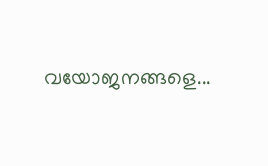വയോജനങ്ങളെ...